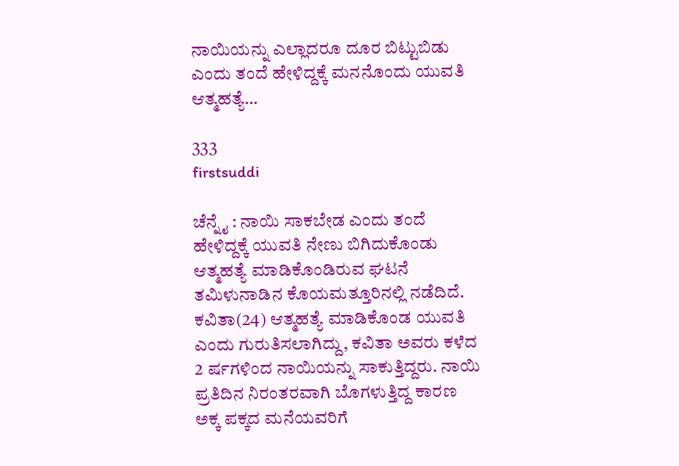ನಾಯಿಯನ್ನು ಎಲ್ಲಾದರೂ ದೂರ ಬಿಟ್ಟುಬಿಡು ಎಂದು ತಂದೆ ಹೇಳಿದ್ದಕ್ಕೆ ಮನನೊಂದು ಯುವತಿ ಆತ್ಮಹತ್ಯೆ…

333
firstsuddi

ಚೆನ್ನೈ : ನಾಯಿ ಸಾಕಬೇಡ ಎಂದು ತಂದೆ ಹೇಳಿದ್ದಕ್ಕೆ ಯುವತಿ ನೇಣು ಬಿಗಿದುಕೊಂಡು ಆತ್ಮಹತ್ಯೆ ಮಾಡಿಕೊಂಡಿರುವ ಘಟನೆ ತಮಿಳುನಾಡಿನ ಕೊಯಮತ್ತೂರಿನಲ್ಲಿ ನಡೆದಿದೆ. ಕವಿತಾ(24) ಆತ್ಮಹತ್ಯೆ ಮಾಡಿಕೊಂಡ ಯುವತಿ ಎಂದು ಗುರುತಿಸಲಾಗಿದ್ದು, ಕವಿತಾ ಅವರು ಕಳೆದ 2 ರ್ಷಗಳಿಂದ ನಾಯಿಯನ್ನು ಸಾಕುತ್ತಿದ್ದರು. ನಾಯಿ ಪ್ರತಿದಿನ ನಿರಂತರವಾಗಿ ಬೊಗಳುತ್ತಿದ್ದ ಕಾರಣ ಅಕ್ಕ ಪಕ್ಕದ ಮನೆಯವರಿಗೆ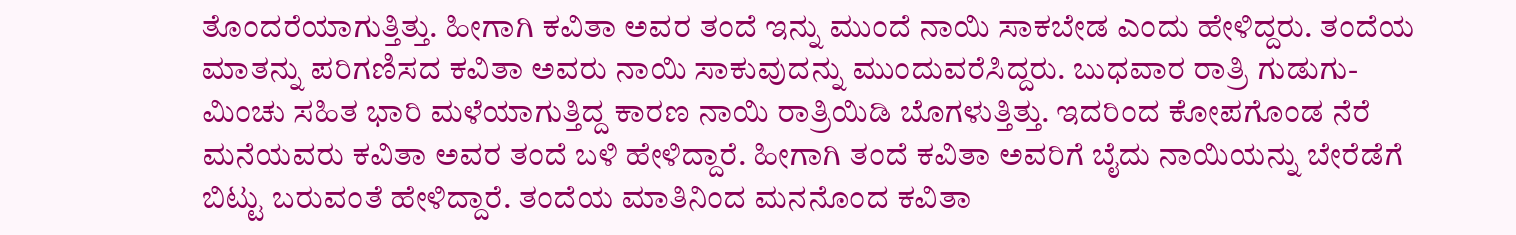ತೊಂದರೆಯಾಗುತ್ತಿತ್ತು. ಹೀಗಾಗಿ ಕವಿತಾ ಅವರ ತಂದೆ ಇನ್ನು ಮುಂದೆ ನಾಯಿ ಸಾಕಬೇಡ ಎಂದು ಹೇಳಿದ್ದರು. ತಂದೆಯ ಮಾತನ್ನು ಪರಿಗಣಿಸದ ಕವಿತಾ ಅವರು ನಾಯಿ ಸಾಕುವುದನ್ನು ಮುಂದುವರೆಸಿದ್ದರು. ಬುಧವಾರ ರಾತ್ರಿ ಗುಡುಗು-ಮಿಂಚು ಸಹಿತ ಭಾರಿ ಮಳೆಯಾಗುತ್ತಿದ್ದ ಕಾರಣ ನಾಯಿ ರಾತ್ರಿಯಿಡಿ ಬೊಗಳುತ್ತಿತ್ತು. ಇದರಿಂದ ಕೋಪಗೊಂಡ ನೆರೆ ಮನೆಯವರು ಕವಿತಾ ಅವರ ತಂದೆ ಬಳಿ ಹೇಳಿದ್ದಾರೆ. ಹೀಗಾಗಿ ತಂದೆ ಕವಿತಾ ಅವರಿಗೆ ಬೈದು ನಾಯಿಯನ್ನು ಬೇರೆಡೆಗೆ ಬಿಟ್ಟು ಬರುವಂತೆ ಹೇಳಿದ್ದಾರೆ. ತಂದೆಯ ಮಾತಿನಿಂದ ಮನನೊಂದ ಕವಿತಾ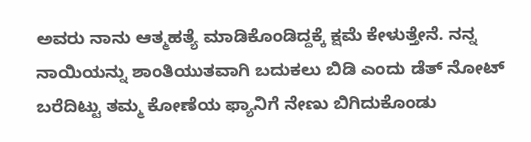ಅವರು ನಾನು ಆತ್ಮಹತ್ಯೆ ಮಾಡಿಕೊಂಡಿದ್ದಕ್ಕೆ ಕ್ಷಮೆ ಕೇಳುತ್ತೇನೆ. ನನ್ನ ನಾಯಿಯನ್ನು ಶಾಂತಿಯುತವಾಗಿ ಬದುಕಲು ಬಿಡಿ ಎಂದು ಡೆತ್ ನೋಟ್ ಬರೆದಿಟ್ಟು ತಮ್ಮ ಕೋಣೆಯ ಫ್ಯಾನಿಗೆ ನೇಣು ಬಿಗಿದುಕೊಂಡು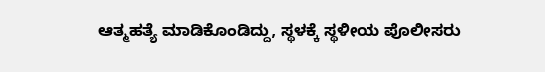ಆತ್ಮಹತ್ಯೆ ಮಾಡಿಕೊಂಡಿದ್ದು, ಸ್ಥಳಕ್ಕೆ ಸ್ಥಳೀಯ ಪೊಲೀಸರು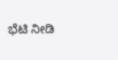ಭೆಟಿ ನೀಡಿ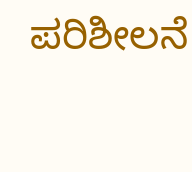ಪರಿಶೀಲನೆ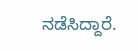ನಡೆಸಿದ್ದಾರೆ.